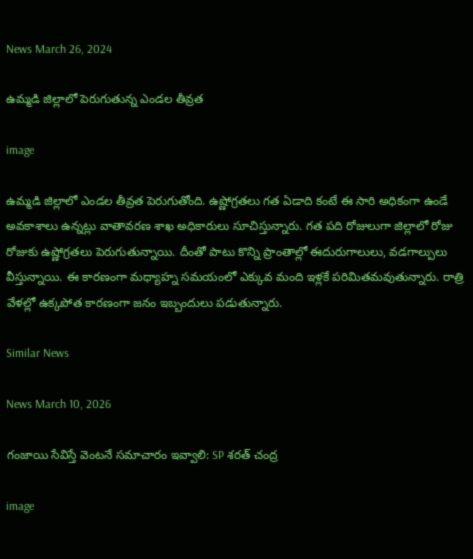News March 26, 2024

ఉమ్మడి జిల్లాలో పెరుగుతున్న ఎండల తీవ్రత

image

ఉమ్మడి జిల్లాలో ఎండల తీవ్రత పెరుగుతోంది. ఉష్ణోగ్రతలు గత ఏడాది కంటే ఈ సారి అధికంగా ఉండే అవకాశాలు ఉన్నట్లు వాతావరణ శాఖ అధికారులు సూచిస్తున్నారు. గత పది రోజులుగా జిల్లాలో రోజు రోజుకు ఉష్ణోగ్రతలు పెరుగుతున్నాయి. దీంతో పాటు కొన్ని ప్రాంతాల్లో ఈదురుగాలులు, వడగాల్పులు వీస్తున్నాయి. ఈ కారణంగా మధ్యాహ్న సమయంలో ఎక్కువ మంది ఇళ్లకే పరిమితమవుతున్నారు. రాత్రి వేళల్లో ఉక్కపోత కారణంగా జనం ఇబ్బందులు పడుతున్నారు.

Similar News

News March 10, 2026

గంజాయి సేవిస్తే వెంటనే సమాచారం ఇవ్వాలి: SP శరత్ చంద్ర

image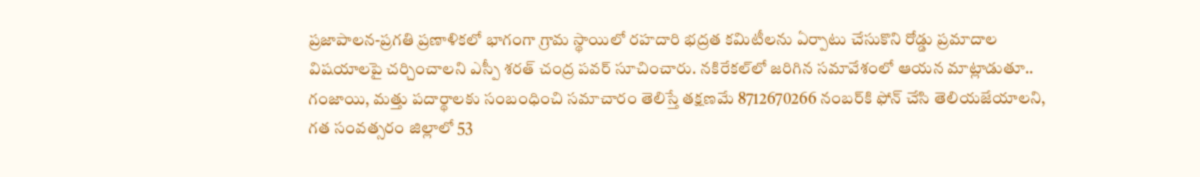ప్రజాపాలన-ప్రగతి ప్రణాళికలో భాగంగా గ్రామ స్థాయిలో రహదారి భద్రత కమిటీలను ఏర్పాటు చేసుకొని రోడ్డు ప్రమాదాల విషయాలపై చర్చించాలని ఎస్పీ శరత్ చంద్ర పవర్ సూచించారు. నకిరేకల్‌లో జరిగిన సమావేశంలో ఆయన మాట్లాడుతూ.. గంజాయి, మత్తు పదార్థాలకు సంబంధించి సమాచారం తెలిస్తే తక్షణమే 8712670266 నంబర్‌కి ఫోన్ చేసి తెలియజేయాలని, గత సంవత్సరం జిల్లాలో 53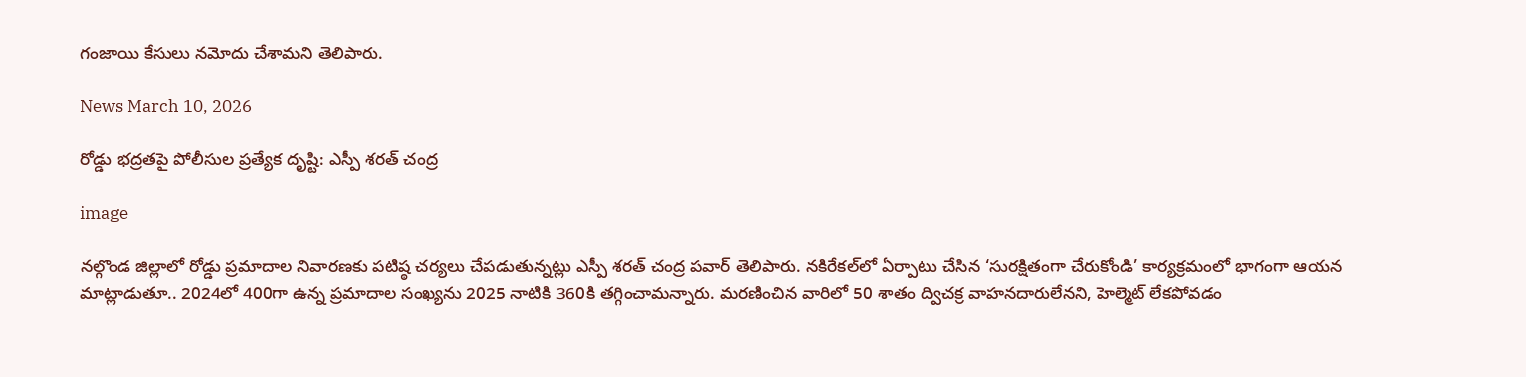గంజాయి కేసులు నమోదు చేశామని తెలిపారు.

News March 10, 2026

రోడ్డు భద్రతపై పోలీసుల ప్రత్యేక దృష్టి: ఎస్పీ శరత్ చంద్ర

image

నల్గొండ జిల్లాలో రోడ్డు ప్రమాదాల నివారణకు పటిష్ఠ చర్యలు చేపడుతున్నట్లు ఎస్పీ శరత్ చంద్ర పవార్ తెలిపారు. నకిరేకల్‌లో ఏర్పాటు చేసిన ‘సురక్షితంగా చేరుకోండి’ కార్యక్రమంలో భాగంగా ఆయన మాట్లాడుతూ.. 2024లో 400గా ఉన్న ప్రమాదాల సంఖ్యను 2025 నాటికి 360కి తగ్గించామన్నారు. మరణించిన వారిలో 50 శాతం ద్విచక్ర వాహనదారులేనని, హెల్మెట్ లేకపోవడం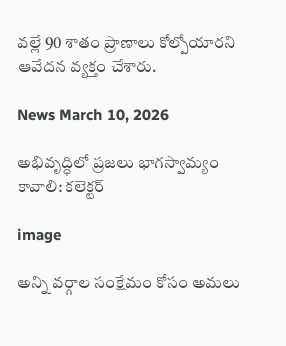వల్లే 90 శాతం ప్రాణాలు కోల్పోయారని ఆవేదన వ్యక్తం చేశారు.

News March 10, 2026

అభివృద్ధిలో ప్రజలు భాగస్వామ్యం కావాలి: కలెక్టర్

image

అన్ని వర్గాల సంక్షేమం కోసం అమలు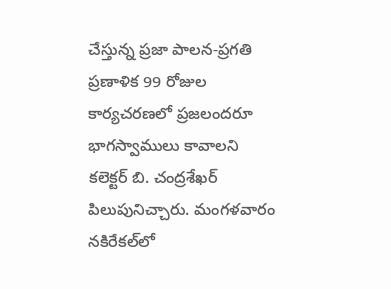చేస్తున్న ప్రజా పాలన-ప్రగతి ప్రణాళిక 99 రోజుల కార్యచరణలో ప్రజలందరూ భాగస్వాములు కావాలని కలెక్టర్ బి. చంద్రశేఖర్ పిలుపునిచ్చారు. మంగళవారం నకిరేకల్‌లో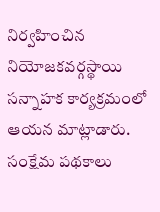నిర్వహించిన నియోజకవర్గస్థాయి సన్నాహక కార్యక్రమంలో ఆయన మాట్లాడారు. సంక్షేమ పథకాలు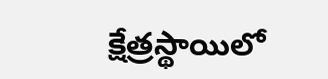క్షేత్రస్థాయిలో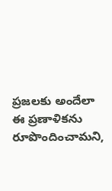ప్రజలకు అందేలా ఈ ప్రణాళికను రూపొందించామని,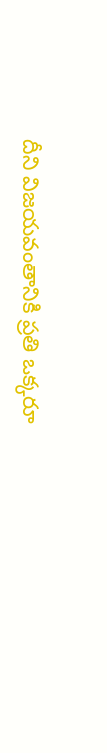దీని విజయవంతానికి ప్రతి ఒక్కరూ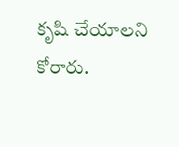కృషి చేయాలని కోరారు.